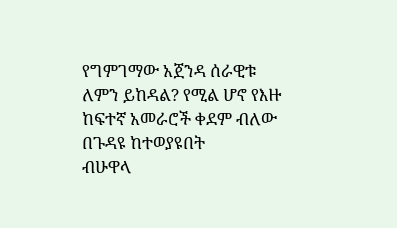የግምገማው አጀንዳ ሰራዊቱ ለምን ይከዳል? የሚል ሆኖ የእዙ ከፍተኛ አመራሮች ቀደም ብለው በጉዳዩ ከተወያዩበት
ብሁዋላ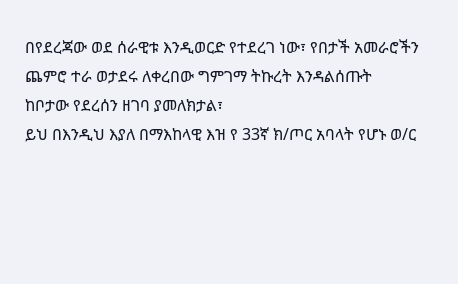በየደረጃው ወደ ሰራዊቱ እንዲወርድ የተደረገ ነው፣ የበታች አመራሮችን ጨምሮ ተራ ወታደሩ ለቀረበው ግምገማ ትኩረት እንዳልሰጡት
ከቦታው የደረሰን ዘገባ ያመለክታል፣
ይህ በእንዲህ እያለ በማእከላዊ እዝ የ 33ኛ ክ/ጦር አባላት የሆኑ ወ/ር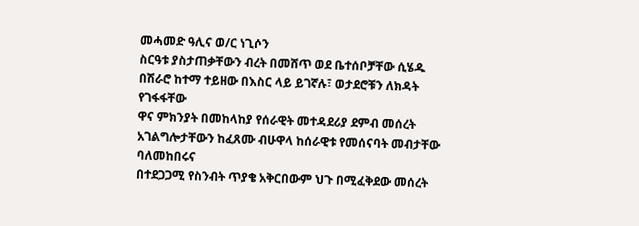መሓመድ ዓሊና ወ/ር ነጊሶን
ስርዓቱ ያስታጠቃቸውን ብረት በመሸጥ ወደ ቤተሰቦቻቸው ሲሄዱ በሽራሮ ከተማ ተይዘው በእስር ላይ ይገኛሉ፣ ወታደሮቹን ለክዳት የገፋፋቸው
ዋና ምክንያት በመከላከያ የሰራዊት መተዳደሪያ ደምብ መሰረት አገልግሎታቸውን ከፈጸሙ ብሁዋላ ከሰራዊቱ የመሰናባት መብታቸው ባለመከበሩና
በተደጋጋሚ የስንብት ጥያቄ አቅርበውም ህጉ በሚፈቅደው መሰረት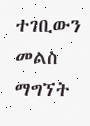ተገቢውን መልስ ማግኘት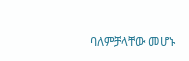ባለምቻላቸው መሆኑ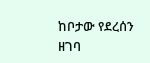ከቦታው የደረሰን ዘገባ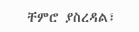ቸምሮ ያስረዳል፣